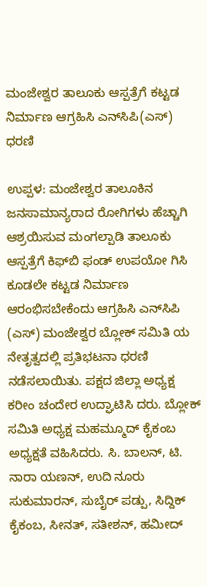ಮಂಜೇಶ್ವರ ತಾಲೂಕು ಆಸ್ಪತ್ರೆಗೆ ಕಟ್ಟಡ ನಿರ್ಮಾಣ ಆಗ್ರಹಿಸಿ ಎನ್‌ಸಿಪಿ(ಎಸ್) ಧರಣಿ

ಉಪ್ಪಳ: ಮಂಜೇಶ್ವರ ತಾಲೂಕಿನ  ಜನಸಾಮಾನ್ಯರಾದ ರೋಗಿಗಳು ಹೆಚ್ಚಾಗಿ ಆಶ್ರಯಿಸುವ ಮಂಗಲ್ಪಾಡಿ ತಾಲೂಕು ಆಸ್ಪತ್ರೆಗೆ ಕಿಫ್‌ಬಿ ಫಂಡ್ ಉಪಯೋ ಗಿಸಿ ಕೂಡಲೇ ಕಟ್ಟಡ ನಿರ್ಮಾಣ ಆರಂಭಿಸಬೇಕೆಂದು ಆಗ್ರಹಿಸಿ ಎನ್‌ಸಿಪಿ (ಎಸ್) ಮಂಜೇಶ್ವರ ಬ್ಲೋಕ್ ಸಮಿತಿ ಯ ನೇತೃತ್ವದಲ್ಲಿ ಪ್ರತಿಭಟನಾ ಧರಣಿ ನಡೆಸಲಾಯಿತು. ಪಕ್ಷದ ಜಿಲ್ಲಾ ಅಧ್ಯಕ್ಷ ಕರೀಂ ಚಂದೇರ ಉದ್ಘಾಟಿಸಿ ದರು. ಬ್ಲೋಕ್ ಸಮಿತಿ ಅಧ್ಯಕ್ಷ ಮಹಮ್ಮೂದ್ ಕೈಕಂಬ ಅಧ್ಯಕ್ಷತೆ ವಹಿಸಿದರು. ಸಿ. ಬಾಲನ್, ಟಿ. ನಾರಾ ಯಣನ್, ಉದಿ ನೂರು ಸುಕುಮಾರನ್, ಸುಬೈರ್ ಪಡ್ಪು, ಸಿದ್ದಿಕ್ ಕೈಕಂಬ, ಸೀನತ್, ಸತೀಶನ್, ಹಮೀದ್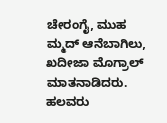ಚೇರಂಗೈ, ಮುಹ ಮ್ಮದ್ ಆನೆಬಾಗಿಲು, ಖದೀಜಾ ಮೊಗ್ರಾಲ್ ಮಾತನಾಡಿದರು. ಹಲವರು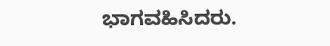ಭಾಗವಹಿಸಿದರು.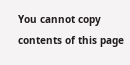You cannot copy contents of this page